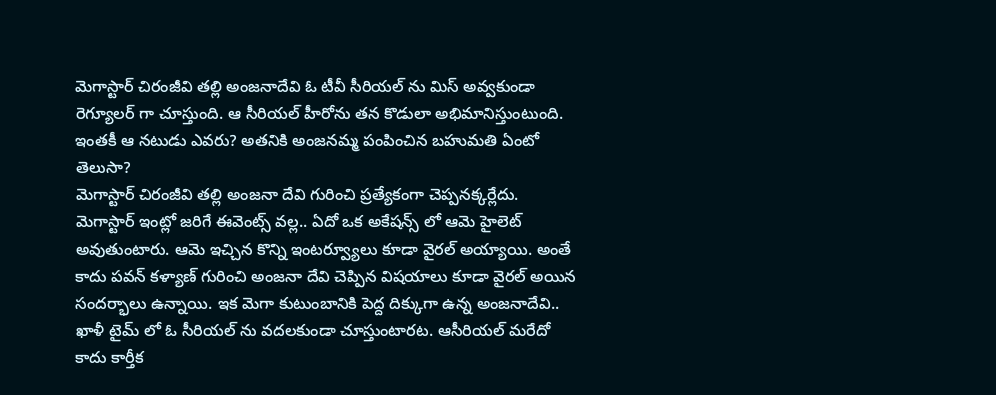మెగాస్టార్ చిరంజీవి తల్లి అంజనాదేవి ఓ టీవీ సీరియల్ ను మిస్ అవ్వకుండా రెగ్యూలర్ గా చూస్తుంది. ఆ సీరియల్ హీరోను తన కొడులా అభిమానిస్తుంటుంది. ఇంతకీ ఆ నటుడు ఎవరు? అతనికి అంజనమ్మ పంపించిన బహుమతి ఏంటో తెలుసా?
మెగాస్టార్ చిరంజీవి తల్లి అంజనా దేవి గురించి ప్రత్యేకంగా చెప్పనక్కర్లేదు. మెగాస్టార్ ఇంట్లో జరిగే ఈవెంట్స్ వల్ల.. ఏదో ఒక అకేషన్స్ లో ఆమె హైలెట్ అవుతుంటారు. ఆమె ఇచ్చిన కొన్ని ఇంటర్వ్యూలు కూడా వైరల్ అయ్యాయి. అంతే కాదు పవన్ కళ్యాణ్ గురించి అంజనా దేవి చెప్పిన విషయాలు కూడా వైరల్ అయిన సందర్భాలు ఉన్నాయి. ఇక మెగా కుటుంబానికి పెద్ద దిక్కుగా ఉన్న అంజనాదేవి.. ఖాళీ టైమ్ లో ఓ సీరియల్ ను వదలకుండా చూస్తుంటారట. ఆసీరియల్ మరేదో కాదు కార్తీక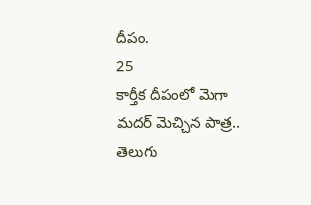దీపం.
25
కార్తీక దీపంలో మెగా మదర్ మెచ్చిన పాత్ర..
తెలుగు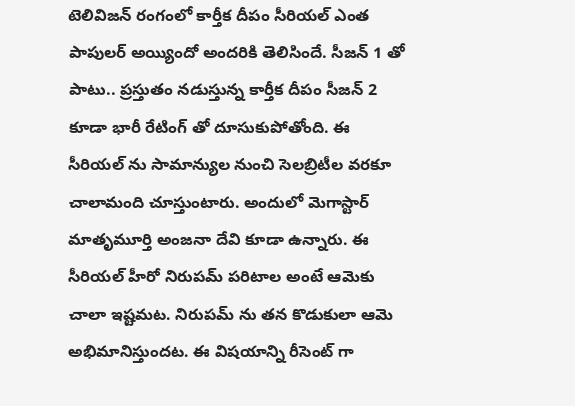టెలివిజన్ రంగంలో కార్తీక దీపం సీరియల్ ఎంత పాపులర్ అయ్యిందో అందరికి తెలిసిందే. సీజన్ 1 తో పాటు.. ప్రస్తుతం నడుస్తున్న కార్తీక దీపం సీజన్ 2 కూడా భారీ రేటింగ్ తో దూసుకుపోతోంది. ఈ సీరియల్ ను సామాన్యుల నుంచి సెలబ్రిటీల వరకూ చాలామంది చూస్తుంటారు. అందులో మెగాస్టార్ మాతృమూర్తి అంజనా దేవి కూడా ఉన్నారు. ఈ సీరియల్ హీరో నిరుపమ్ పరిటాల అంటే ఆమెకు చాలా ఇష్టమట. నిరుపమ్ ను తన కొడుకులా ఆమె అభిమానిస్తుందట. ఈ విషయాన్ని రీసెంట్ గా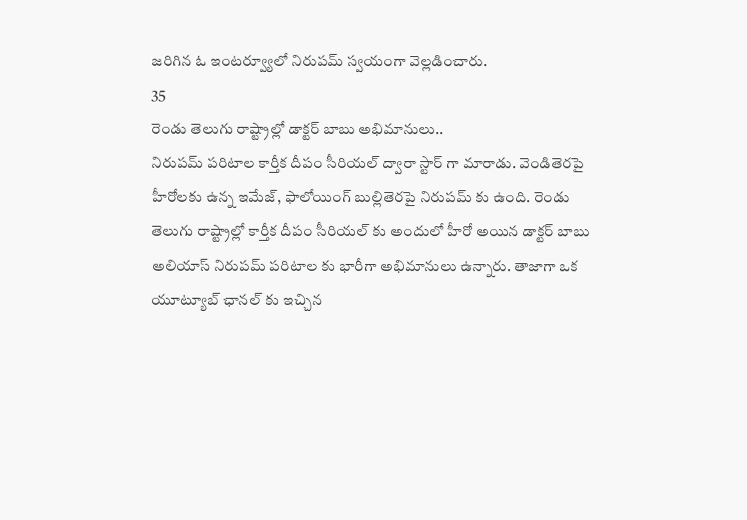జరిగిన ఓ ఇంటర్వ్యూలో నిరుపమ్ స్వయంగా వెల్లడించారు.
35
రెండు తెలుగు రాష్ట్రాల్లో డాక్టర్ బాబు అభిమానులు..
నిరుపమ్ పరిటాల కార్తీక దీపం సీరియల్ ద్వారా స్టార్ గా మారాడు. వెండితెరపై హీరోలకు ఉన్న ఇమేజ్, ఫాలోయింగ్ బుల్లితెరపై నిరుపమ్ కు ఉంది. రెండు తెలుగు రాష్ట్రాల్లో కార్తీక దీపం సీరియల్ కు అందులో హీరో అయిన డాక్టర్ బాబు అలియాస్ నిరుపమ్ పరిటాల కు భారీగా అభిమానులు ఉన్నారు. తాజాగా ఒక యూట్యూబ్ ఛానల్ కు ఇచ్చిన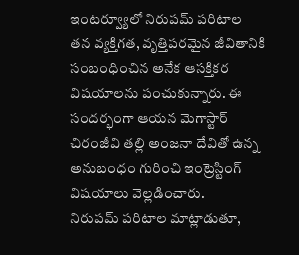ఇంటర్వ్యూలో నిరుపమ్ పరిటాల తన వ్యక్తిగత, వృత్తిపరమైన జీవితానికి సంబంధించిన అనేక ఆసక్తికర విషయాలను పంచుకున్నారు. ఈ సందర్భంగా ఆయన మెగాస్టార్ చిరంజీవి తల్లి అంజనా దేవితో ఉన్న అనుబంధం గురించి ఇంట్రెస్టింగ్ విషయాలు వెల్లడించారు.
నిరుపమ్ పరిటాల మాట్లాడుతూ,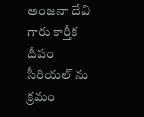అంజనా దేవి గారు కార్తీక దీపం సీరియల్ ను క్రమం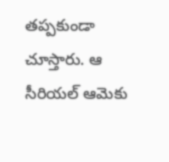తప్పకుండా చూస్తారు. ఆ సీరియల్ ఆమెకు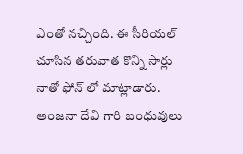ఎంతో నచ్చింది. ఈ సీరియల్ చూసిన తరువాత కొన్ని సార్లు నాతో ఫోన్ లో మాట్లాడారు. అంజనా దేవి గారి బంధువులు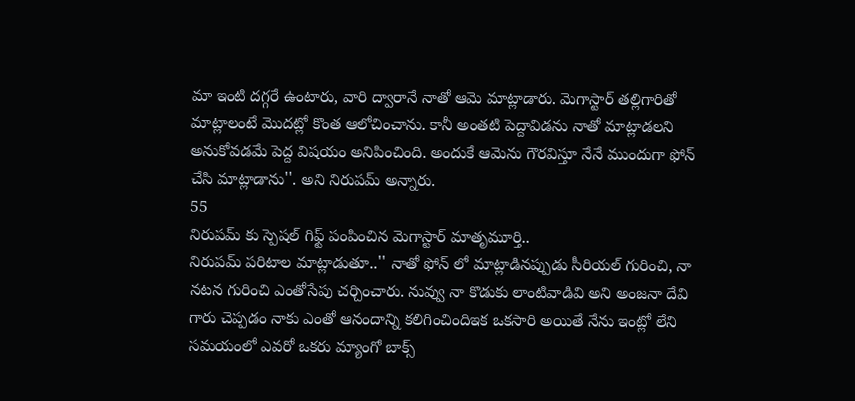మా ఇంటి దగ్గరే ఉంటారు, వారి ద్వారానే నాతో ఆమె మాట్లాడారు. మెగాస్టార్ తల్లిగారితో మాట్లాలంటే మొదట్లో కొంత ఆలోచించాను. కానీ అంతటి పెద్దావిడను నాతో మాట్లాడలని అనుకోవడమే పెద్ద విషయం అనిపించింది. అందుకే ఆమెను గౌరవిస్తూ నేనే ముందుగా ఫోన్ చేసి మాట్లాడాను''. అని నిరుపమ్ అన్నారు.
55
నిరుపమ్ కు స్పెషల్ గిఫ్ట్ పంపించిన మెగాస్టార్ మాతృమూర్తి..
నిరుపమ్ పరిటాల మాట్లాడుతూ..'' నాతో ఫోన్ లో మాట్లాడినప్పుడు సీరియల్ గురించి, నా నటన గురించి ఎంతోసేపు చర్చించారు. నువ్వు నా కొడుకు లాంటివాడివి అని అంజనా దేవి గారు చెప్పడం నాకు ఎంతో ఆనందాన్ని కలిగించిందిఇక ఒకసారి అయితే నేను ఇంట్లో లేని సమయంలో ఎవరో ఒకరు మ్యాంగో బాక్స్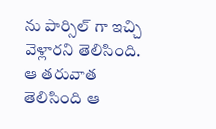ను పార్సిల్ గా ఇచ్చి వెళ్లారని తెలిసింది. ఆ తరువాత తెలిసింది ఆ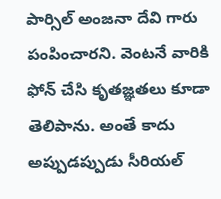పార్సిల్ అంజనా దేవి గారు పంపించారని. వెంటనే వారికి ఫోన్ చేసి కృతజ్ఞతలు కూడా తెలిపాను. అంతే కాదు అప్పుడప్పుడు సీరియల్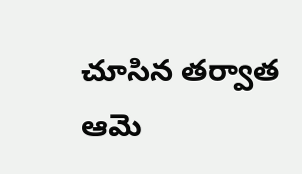చూసిన తర్వాత ఆమె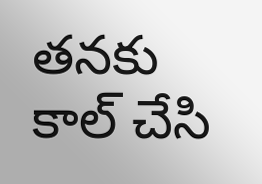తనకు కాల్ చేసి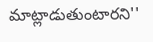మాట్లాడుతుంటారని''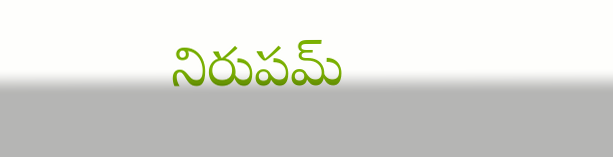నిరుపమ్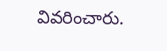వివరించారు.